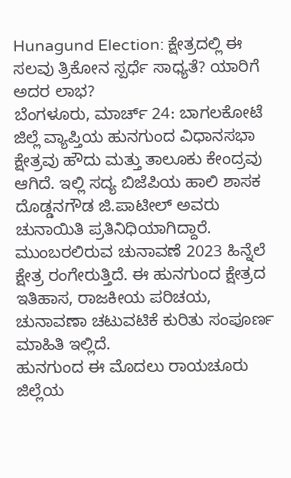Hunagund Election: ಕ್ಷೇತ್ರದಲ್ಲಿ ಈ ಸಲವು ತ್ರಿಕೋನ ಸ್ಪರ್ಧೆ ಸಾಧ್ಯತೆ? ಯಾರಿಗೆ ಅದರ ಲಾಭ?
ಬೆಂಗಳೂರು, ಮಾರ್ಚ್ 24: ಬಾಗಲಕೋಟೆ ಜಿಲ್ಲೆ ವ್ಯಾಪ್ತಿಯ ಹುನಗುಂದ ವಿಧಾನಸಭಾ ಕ್ಷೇತ್ರವು ಹೌದು ಮತ್ತು ತಾಲೂಕು ಕೇಂದ್ರವು ಆಗಿದೆ. ಇಲ್ಲಿ ಸದ್ಯ ಬಿಜೆಪಿಯ ಹಾಲಿ ಶಾಸಕ ದೊಡ್ಡನಗೌಡ ಜಿ.ಪಾಟೀಲ್ ಅವರು ಚುನಾಯಿತಿ ಪ್ರತಿನಿಧಿಯಾಗಿದ್ದಾರೆ. ಮುಂಬರಲಿರುವ ಚುನಾವಣೆ 2023 ಹಿನ್ನೆಲೆ ಕ್ಷೇತ್ರ ರಂಗೇರುತ್ತಿದೆ. ಈ ಹುನಗುಂದ ಕ್ಷೇತ್ರದ ಇತಿಹಾಸ, ರಾಜಕೀಯ ಪರಿಚಯ, ಚುನಾವಣಾ ಚಟುವಟಿಕೆ ಕುರಿತು ಸಂಪೂರ್ಣ ಮಾಹಿತಿ ಇಲ್ಲಿದೆ.
ಹುನಗುಂದ ಈ ಮೊದಲು ರಾಯಚೂರು ಜಿಲ್ಲೆಯ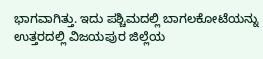ಭಾಗವಾಗಿತ್ತು. ಇದು ಪಶ್ಚಿಮದಲ್ಲಿ ಬಾಗಲಕೋಟೆಯನ್ನು ಉತ್ತರದಲ್ಲಿ ವಿಜಯಪುರ ಜಿಲ್ಲೆಯ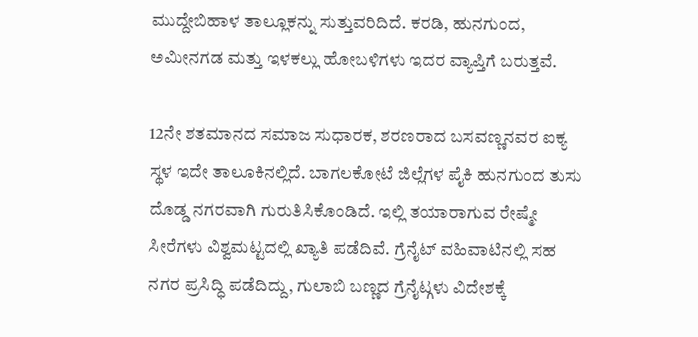ಮುದ್ದೇಬಿಹಾಳ ತಾಲ್ಲೂಕನ್ನು ಸುತ್ತುವರಿದಿದೆ. ಕರಡಿ, ಹುನಗುಂದ, ಅಮೀನಗಡ ಮತ್ತು ಇಳಕಲ್ಲು ಹೋಬಳಿಗಳು ಇದರ ವ್ಯಾಪ್ತಿಗೆ ಬರುತ್ತವೆ.

12ನೇ ಶತಮಾನದ ಸಮಾಜ ಸುಧಾರಕ, ಶರಣರಾದ ಬಸವಣ್ಣನವರ ಐಕ್ಯ ಸ್ಥಳ ಇದೇ ತಾಲೂಕಿನಲ್ಲಿದೆ. ಬಾಗಲಕೋಟೆ ಜಿಲ್ಲೆಗಳ ಪೈಕಿ ಹುನಗುಂದ ತುಸು ದೊಡ್ಡ ನಗರವಾಗಿ ಗುರುತಿಸಿಕೊಂಡಿದೆ. ಇಲ್ಲಿ ತಯಾರಾಗುವ ರೇಷ್ಮೇ ಸೀರೆಗಳು ವಿಶ್ವಮಟ್ಟದಲ್ಲಿ ಖ್ಯಾತಿ ಪಡೆದಿವೆ. ಗ್ರೆನೈಟ್ ವಹಿವಾಟಿನಲ್ಲಿ ಸಹ ನಗರ ಪ್ರಸಿದ್ಧಿ ಪಡೆದಿದ್ದು, ಗುಲಾಬಿ ಬಣ್ಣದ ಗ್ರೆನೈಟ್ಗಳು ವಿದೇಶಕ್ಕೆ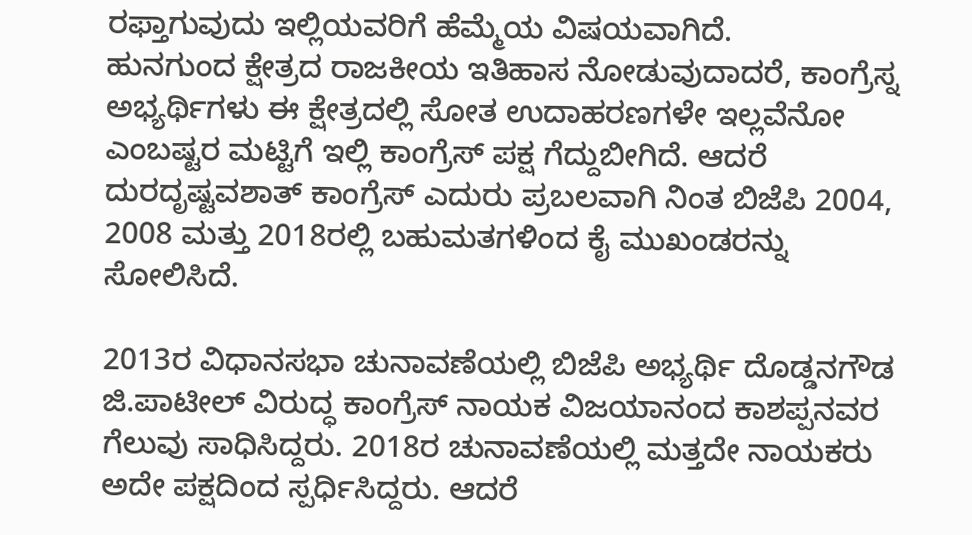ರಫ್ತಾಗುವುದು ಇಲ್ಲಿಯವರಿಗೆ ಹೆಮ್ಮೆಯ ವಿಷಯವಾಗಿದೆ.
ಹುನಗುಂದ ಕ್ಷೇತ್ರದ ರಾಜಕೀಯ ಇತಿಹಾಸ ನೋಡುವುದಾದರೆ, ಕಾಂಗ್ರೆಸ್ನ ಅಭ್ಯರ್ಥಿಗಳು ಈ ಕ್ಷೇತ್ರದಲ್ಲಿ ಸೋತ ಉದಾಹರಣಗಳೇ ಇಲ್ಲವೆನೋ ಎಂಬಷ್ಟರ ಮಟ್ಟಿಗೆ ಇಲ್ಲಿ ಕಾಂಗ್ರೆಸ್ ಪಕ್ಷ ಗೆದ್ದುಬೀಗಿದೆ. ಆದರೆ ದುರದೃಷ್ಟವಶಾತ್ ಕಾಂಗ್ರೆಸ್ ಎದುರು ಪ್ರಬಲವಾಗಿ ನಿಂತ ಬಿಜೆಪಿ 2004, 2008 ಮತ್ತು 2018ರಲ್ಲಿ ಬಹುಮತಗಳಿಂದ ಕೈ ಮುಖಂಡರನ್ನು ಸೋಲಿಸಿದೆ.

2013ರ ವಿಧಾನಸಭಾ ಚುನಾವಣೆಯಲ್ಲಿ ಬಿಜೆಪಿ ಅಭ್ಯರ್ಥಿ ದೊಡ್ಡನಗೌಡ ಜಿ.ಪಾಟೀಲ್ ವಿರುದ್ಧ ಕಾಂಗ್ರೆಸ್ ನಾಯಕ ವಿಜಯಾನಂದ ಕಾಶಪ್ಪನವರ ಗೆಲುವು ಸಾಧಿಸಿದ್ದರು. 2018ರ ಚುನಾವಣೆಯಲ್ಲಿ ಮತ್ತದೇ ನಾಯಕರು ಅದೇ ಪಕ್ಷದಿಂದ ಸ್ಪರ್ಧಿಸಿದ್ದರು. ಆದರೆ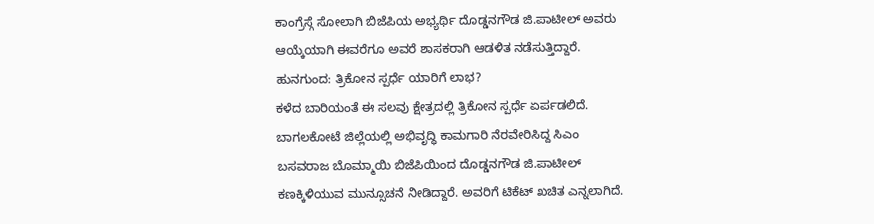ಕಾಂಗ್ರೆಸ್ಗೆ ಸೋಲಾಗಿ ಬಿಜೆಪಿಯ ಅಭ್ಯರ್ಥಿ ದೊಡ್ಡನಗೌಡ ಜಿ.ಪಾಟೀಲ್ ಅವರು ಆಯ್ಕೆಯಾಗಿ ಈವರೆಗೂ ಅವರೆ ಶಾಸಕರಾಗಿ ಆಡಳಿತ ನಡೆಸುತ್ತಿದ್ದಾರೆ.
ಹುನಗುಂದ: ತ್ರಿಕೋನ ಸ್ಪರ್ಧೆ ಯಾರಿಗೆ ಲಾಭ?
ಕಳೆದ ಬಾರಿಯಂತೆ ಈ ಸಲವು ಕ್ಷೇತ್ರದಲ್ಲಿ ತ್ರಿಕೋನ ಸ್ಪರ್ಧೆ ಏರ್ಪಡಲಿದೆ. ಬಾಗಲಕೋಟೆ ಜಿಲ್ಲೆಯಲ್ಲಿ ಅಭಿವೃದ್ಧಿ ಕಾಮಗಾರಿ ನೆರವೇರಿಸಿದ್ದ ಸಿಎಂ ಬಸವರಾಜ ಬೊಮ್ಮಾಯಿ ಬಿಜೆಪಿಯಿಂದ ದೊಡ್ಡನಗೌಡ ಜಿ.ಪಾಟೀಲ್ ಕಣಕ್ಕಿಳಿಯುವ ಮುನ್ಸೂಚನೆ ನೀಡಿದ್ದಾರೆ. ಅವರಿಗೆ ಟಿಕೆಟ್ ಖಚಿತ ಎನ್ನಲಾಗಿದೆ.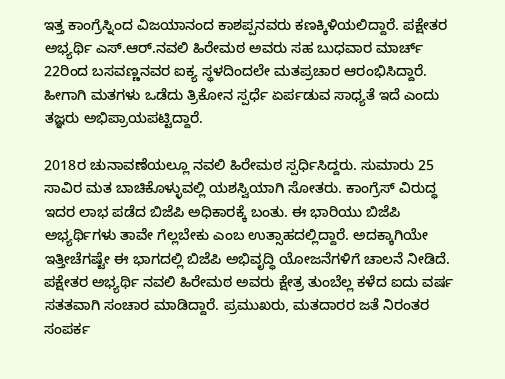ಇತ್ತ ಕಾಂಗ್ರೆಸ್ನಿಂದ ವಿಜಯಾನಂದ ಕಾಶಪ್ಪನವರು ಕಣಕ್ಕಿಳಿಯಲಿದ್ದಾರೆ. ಪಕ್ಷೇತರ ಅಭ್ಯರ್ಥಿ ಎಸ್.ಆರ್.ನವಲಿ ಹಿರೇಮಠ ಅವರು ಸಹ ಬುಧವಾರ ಮಾರ್ಚ್ 22ರಿಂದ ಬಸವಣ್ಣನವರ ಐಕ್ಯ ಸ್ಥಳದಿಂದಲೇ ಮತಪ್ರಚಾರ ಆರಂಭಿಸಿದ್ದಾರೆ. ಹೀಗಾಗಿ ಮತಗಳು ಒಡೆದು ತ್ರಿಕೋನ ಸ್ಪರ್ಧೆ ಏರ್ಪಡುವ ಸಾಧ್ಯತೆ ಇದೆ ಎಂದು ತಜ್ಞರು ಅಭಿಪ್ರಾಯಪಟ್ಟಿದ್ದಾರೆ.

2018ರ ಚುನಾವಣೆಯಲ್ಲೂ ನವಲಿ ಹಿರೇಮಠ ಸ್ಪರ್ಧಿಸಿದ್ದರು. ಸುಮಾರು 25 ಸಾವಿರ ಮತ ಬಾಚಿಕೊಳ್ಳುವಲ್ಲಿ ಯಶಸ್ವಿಯಾಗಿ ಸೋತರು. ಕಾಂಗ್ರೆಸ್ ವಿರುದ್ಧ ಇದರ ಲಾಭ ಪಡೆದ ಬಿಜೆಪಿ ಅಧಿಕಾರಕ್ಕೆ ಬಂತು. ಈ ಭಾರಿಯು ಬಿಜೆಪಿ ಅಭ್ಯರ್ಥಿಗಳು ತಾವೇ ಗೆಲ್ಲಬೇಕು ಎಂಬ ಉತ್ಸಾಹದಲ್ಲಿದ್ದಾರೆ. ಅದಕ್ಕಾಗಿಯೇ ಇತ್ತೀಚೆಗಷ್ಟೇ ಈ ಭಾಗದಲ್ಲಿ ಬಿಜೆಪಿ ಅಭಿವೃದ್ಧಿ ಯೋಜನೆಗಳಿಗೆ ಚಾಲನೆ ನೀಡಿದೆ.
ಪಕ್ಷೇತರ ಅಭ್ಯರ್ಥಿ ನವಲಿ ಹಿರೇಮಠ ಅವರು ಕ್ಷೇತ್ರ ತುಂಬೆಲ್ಲ ಕಳೆದ ಐದು ವರ್ಷ ಸತತವಾಗಿ ಸಂಚಾರ ಮಾಡಿದ್ದಾರೆ. ಪ್ರಮುಖರು, ಮತದಾರರ ಜತೆ ನಿರಂತರ ಸಂಪರ್ಕ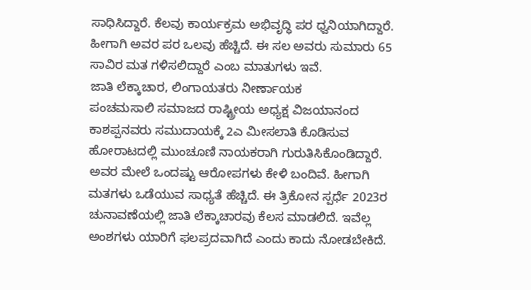ಸಾಧಿಸಿದ್ದಾರೆ. ಕೆಲವು ಕಾರ್ಯಕ್ರಮ ಅಭಿವೃದ್ಧಿ ಪರ ಧ್ವನಿಯಾಗಿದ್ದಾರೆ. ಹೀಗಾಗಿ ಅವರ ಪರ ಒಲವು ಹೆಚ್ಚಿದೆ. ಈ ಸಲ ಅವರು ಸುಮಾರು 65 ಸಾವಿರ ಮತ ಗಳಿಸಲಿದ್ದಾರೆ ಎಂಬ ಮಾತುಗಳು ಇವೆ.
ಜಾತಿ ಲೆಕ್ಕಾಚಾರ, ಲಿಂಗಾಯತರು ನೀರ್ಣಾಯಕ
ಪಂಚಮಸಾಲಿ ಸಮಾಜದ ರಾಷ್ಟ್ರೀಯ ಅಧ್ಯಕ್ಷ ವಿಜಯಾನಂದ ಕಾಶಪ್ಪನವರು ಸಮುದಾಯಕ್ಕೆ 2ಎ ಮೀಸಲಾತಿ ಕೊಡಿಸುವ ಹೋರಾಟದಲ್ಲಿ ಮುಂಚೂಣಿ ನಾಯಕರಾಗಿ ಗುರುತಿಸಿಕೊಂಡಿದ್ದಾರೆ. ಅವರ ಮೇಲೆ ಒಂದಷ್ಟು ಆರೋಪಗಳು ಕೇಳಿ ಬಂದಿವೆ. ಹೀಗಾಗಿ ಮತಗಳು ಒಡೆಯುವ ಸಾಧ್ಯತೆ ಹೆಚ್ಚಿದೆ. ಈ ತ್ರಿಕೋನ ಸ್ಪರ್ಧೆ 2023ರ ಚುನಾವಣೆಯಲ್ಲಿ ಜಾತಿ ಲೆಕ್ಕಾಚಾರವು ಕೆಲಸ ಮಾಡಲಿದೆ. ಇವೆಲ್ಲ ಅಂಶಗಳು ಯಾರಿಗೆ ಫಲಪ್ರದವಾಗಿದೆ ಎಂದು ಕಾದು ನೋಡಬೇಕಿದೆ.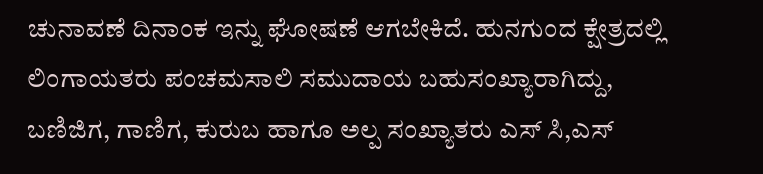ಚುನಾವಣೆ ದಿನಾಂಕ ಇನ್ನು ಘೋಷಣೆ ಆಗಬೇಕಿದೆ. ಹುನಗುಂದ ಕ್ಷೇತ್ರದಲ್ಲಿ ಲಿಂಗಾಯತರು ಪಂಚಮಸಾಲಿ ಸಮುದಾಯ ಬಹುಸಂಖ್ಯಾರಾಗಿದ್ದು, ಬಣಿಜಿಗ, ಗಾಣಿಗ, ಕುರುಬ ಹಾಗೂ ಅಲ್ಪ ಸಂಖ್ಯಾತರು ಎಸ್ ಸಿ,ಎಸ್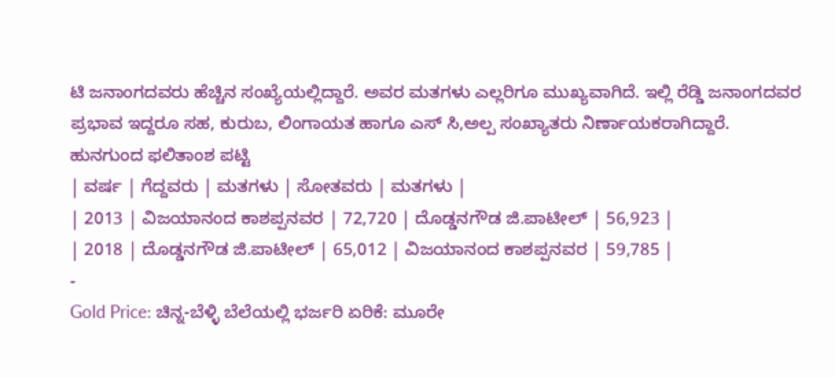ಟಿ ಜನಾಂಗದವರು ಹೆಚ್ಚಿನ ಸಂಖ್ಯೆಯಲ್ಲಿದ್ದಾರೆ. ಅವರ ಮತಗಳು ಎಲ್ಲರಿಗೂ ಮುಖ್ಯವಾಗಿದೆ. ಇಲ್ಲಿ ರೆಡ್ಡಿ ಜನಾಂಗದವರ ಪ್ರಭಾವ ಇದ್ದರೂ ಸಹ, ಕುರುಬ, ಲಿಂಗಾಯತ ಹಾಗೂ ಎಸ್ ಸಿ,ಅಲ್ಪ ಸಂಖ್ಯಾತರು ನಿರ್ಣಾಯಕರಾಗಿದ್ದಾರೆ.
ಹುನಗುಂದ ಫಲಿತಾಂಶ ಪಟ್ಟಿ
| ವರ್ಷ | ಗೆದ್ದವರು | ಮತಗಳು | ಸೋತವರು | ಮತಗಳು |
| 2013 | ವಿಜಯಾನಂದ ಕಾಶಪ್ಪನವರ | 72,720 | ದೊಡ್ಡನಗೌಡ ಜಿ.ಪಾಟೀಲ್ | 56,923 |
| 2018 | ದೊಡ್ಡನಗೌಡ ಜಿ.ಪಾಟೀಲ್ | 65,012 | ವಿಜಯಾನಂದ ಕಾಶಪ್ಪನವರ | 59,785 |
-
Gold Price: ಚಿನ್ನ-ಬೆಳ್ಳಿ ಬೆಲೆಯಲ್ಲಿ ಭರ್ಜರಿ ಏರಿಕೆ: ಮೂರೇ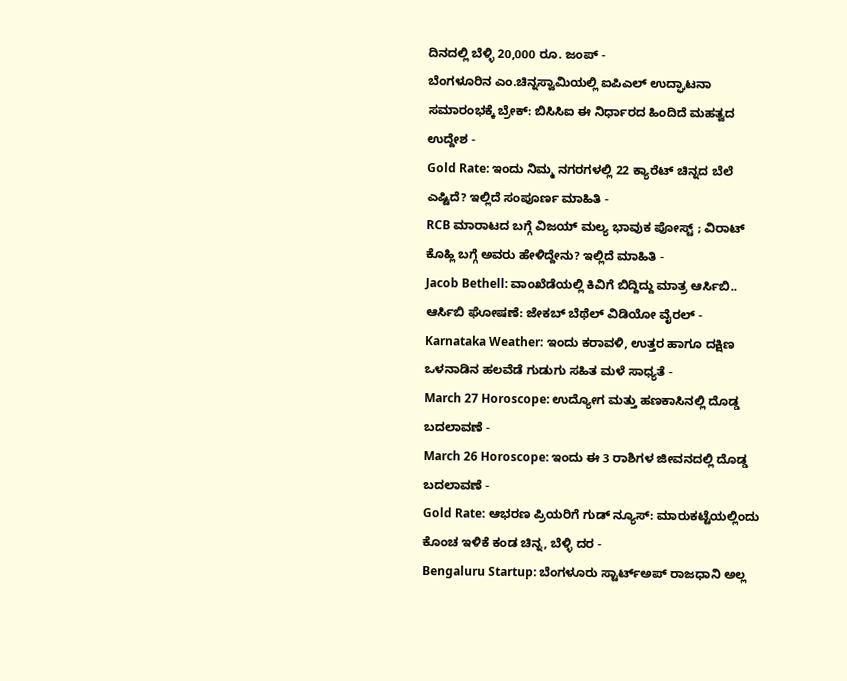ದಿನದಲ್ಲಿ ಬೆಳ್ಳಿ 20,000 ರೂ. ಜಂಪ್ -
ಬೆಂಗಳೂರಿನ ಎಂ.ಚಿನ್ನಸ್ವಾಮಿಯಲ್ಲಿ ಐಪಿಎಲ್ ಉದ್ಘಾಟನಾ ಸಮಾರಂಭಕ್ಕೆ ಬ್ರೇಕ್: ಬಿಸಿಸಿಐ ಈ ನಿರ್ಧಾರದ ಹಿಂದಿದೆ ಮಹತ್ವದ ಉದ್ದೇಶ -
Gold Rate: ಇಂದು ನಿಮ್ಮ ನಗರಗಳಲ್ಲಿ 22 ಕ್ಯಾರೆಟ್ ಚಿನ್ನದ ಬೆಲೆ ಎಷ್ಟಿದೆ? ಇಲ್ಲಿದೆ ಸಂಪೂರ್ಣ ಮಾಹಿತಿ -
RCB ಮಾರಾಟದ ಬಗ್ಗೆ ವಿಜಯ್ ಮಲ್ಯ ಭಾವುಕ ಪೋಸ್ಟ್ ; ವಿರಾಟ್ ಕೊಹ್ಲಿ ಬಗ್ಗೆ ಅವರು ಹೇಳಿದ್ದೇನು? ಇಲ್ಲಿದೆ ಮಾಹಿತಿ -
Jacob Bethell: ವಾಂಖೆಡೆಯಲ್ಲಿ ಕಿವಿಗೆ ಬಿದ್ದಿದ್ದು ಮಾತ್ರ ಆರ್ಸಿಬಿ.. ಆರ್ಸಿಬಿ ಘೋಷಣೆ: ಜೇಕಬ್ ಬೆಥೆಲ್ ವಿಡಿಯೋ ವೈರಲ್ -
Karnataka Weather: ಇಂದು ಕರಾವಳಿ, ಉತ್ತರ ಹಾಗೂ ದಕ್ಷಿಣ ಒಳನಾಡಿನ ಹಲವೆಡೆ ಗುಡುಗು ಸಹಿತ ಮಳೆ ಸಾಧ್ಯತೆ -
March 27 Horoscope: ಉದ್ಯೋಗ ಮತ್ತು ಹಣಕಾಸಿನಲ್ಲಿ ದೊಡ್ಡ ಬದಲಾವಣೆ -
March 26 Horoscope: ಇಂದು ಈ 3 ರಾಶಿಗಳ ಜೀವನದಲ್ಲಿ ದೊಡ್ಡ ಬದಲಾವಣೆ -
Gold Rate: ಆಭರಣ ಪ್ರಿಯರಿಗೆ ಗುಡ್ ನ್ಯೂಸ್: ಮಾರುಕಟ್ಟೆಯಲ್ಲಿಂದು ಕೊಂಚ ಇಳಿಕೆ ಕಂಡ ಚಿನ್ನ, ಬೆಳ್ಳಿ ದರ -
Bengaluru Startup: ಬೆಂಗಳೂರು ಸ್ಟಾರ್ಟ್ಅಪ್ ರಾಜಧಾನಿ ಅಲ್ಲ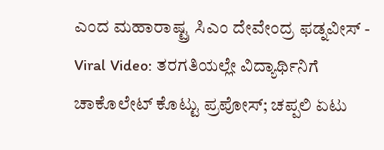ಎಂದ ಮಹಾರಾಷ್ಟ್ರ ಸಿಎಂ ದೇವೇಂದ್ರ ಫಡ್ನವೀಸ್ -
Viral Video: ತರಗತಿಯಲ್ಲೇ ವಿದ್ಯಾರ್ಥಿನಿಗೆ ಚಾಕೊಲೇಟ್ ಕೊಟ್ಟು ಪ್ರಪೋಸ್; ಚಪ್ಪಲಿ ಏಟು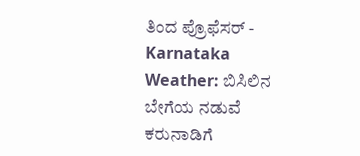ತಿಂದ ಪ್ರೊಫೆಸರ್ -
Karnataka Weather: ಬಿಸಿಲಿನ ಬೇಗೆಯ ನಡುವೆ ಕರುನಾಡಿಗೆ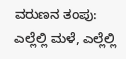ವರುಣನ ತಂಪು: ಎಲ್ಲೆಲ್ಲಿ ಮಳೆ, ಎಲ್ಲೆಲ್ಲಿ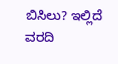ಬಿಸಿಲು? ಇಲ್ಲಿದೆ ವರದಿ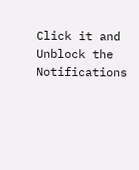Click it and Unblock the Notifications